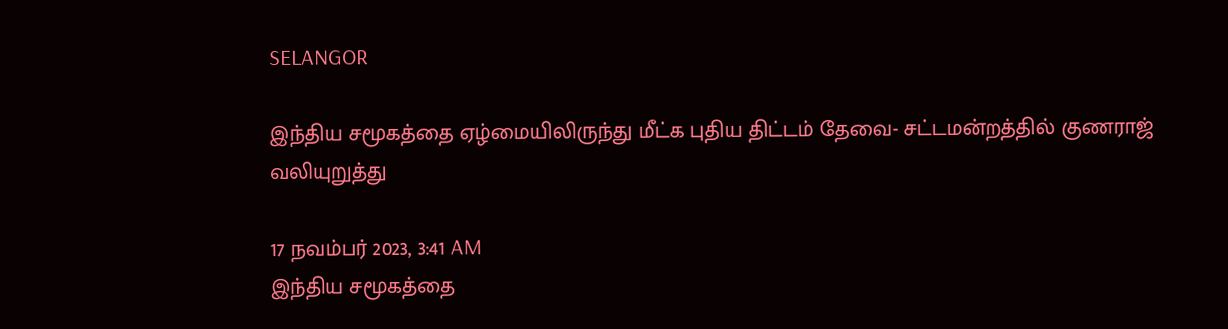SELANGOR

இந்திய சமூகத்தை ஏழ்மையிலிருந்து மீட்க புதிய திட்டம் தேவை- சட்டமன்றத்தில் குணராஜ் வலியுறுத்து

17 நவம்பர் 2023, 3:41 AM
இந்திய சமூகத்தை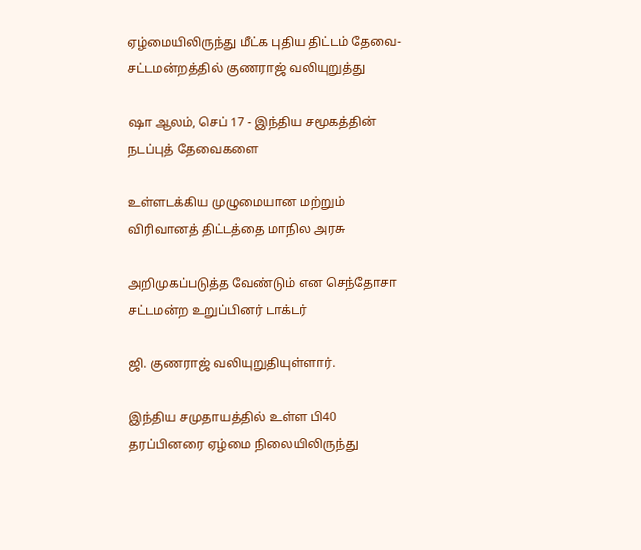ஏழ்மையிலிருந்து மீட்க புதிய திட்டம் தேவை- சட்டமன்றத்தில் குணராஜ் வலியுறுத்து

ஷா ஆலம், செப் 17 - இந்திய சமூகத்தின் நடப்புத் தேவைகளை

உள்ளடக்கிய முழுமையான மற்றும் விரிவானத் திட்டத்தை மாநில அரசு

அறிமுகப்படுத்த வேண்டும் என செந்தோசா சட்டமன்ற உறுப்பினர் டாக்டர்

ஜி. குணராஜ் வலியுறுதியுள்ளார்.

இந்திய சமுதாயத்தில் உள்ள பி40 தரப்பினரை ஏழ்மை நிலையிலிருந்து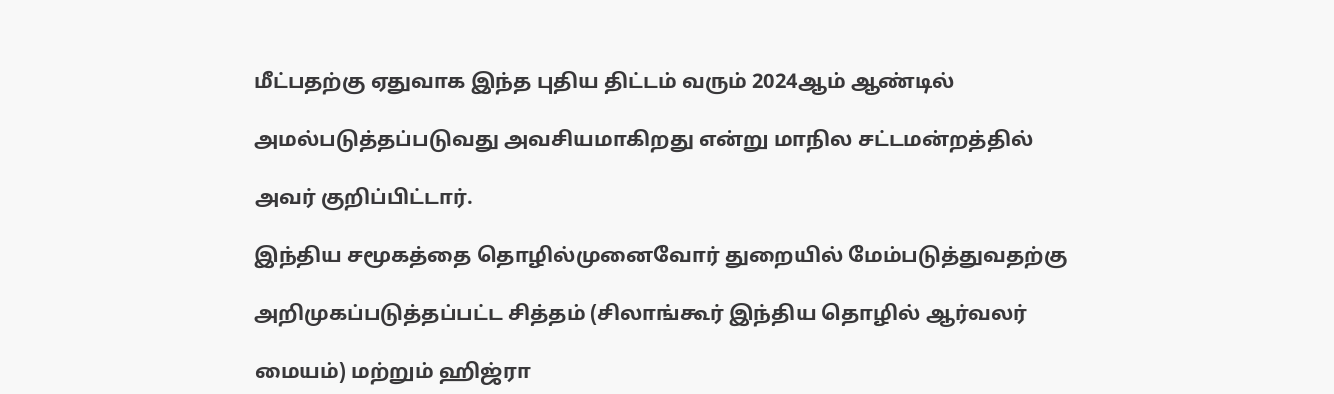மீட்பதற்கு ஏதுவாக இந்த புதிய திட்டம் வரும் 2024ஆம் ஆண்டில்

அமல்படுத்தப்படுவது அவசியமாகிறது என்று மாநில சட்டமன்றத்தில்

அவர் குறிப்பிட்டார்.

இந்திய சமூகத்தை தொழில்முனைவோர் துறையில் மேம்படுத்துவதற்கு

அறிமுகப்படுத்தப்பட்ட சித்தம் (சிலாங்கூர் இந்திய தொழில் ஆர்வலர்

மையம்) மற்றும் ஹிஜ்ரா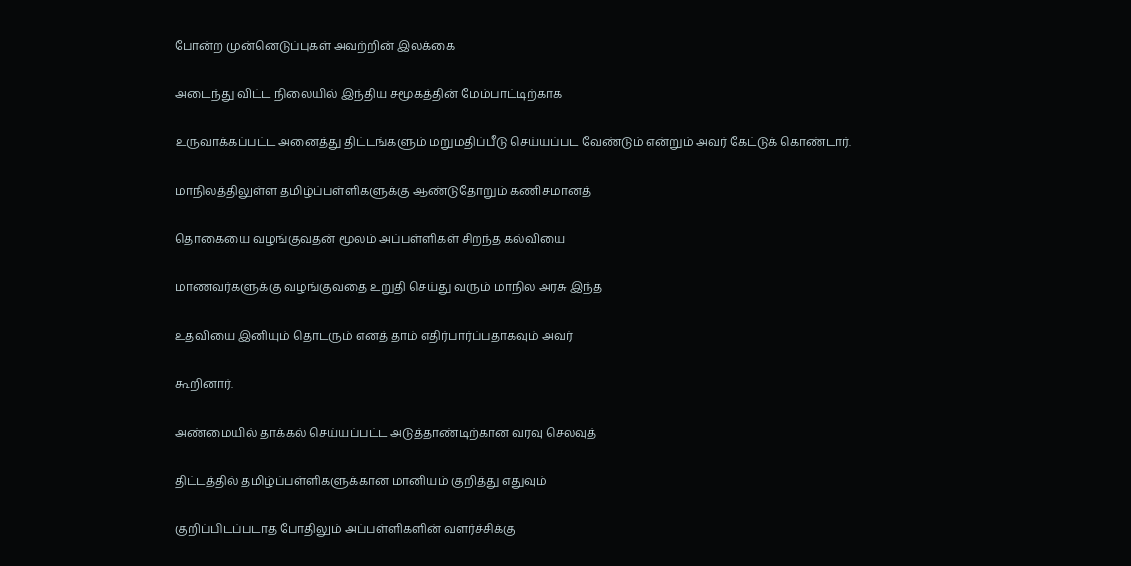போன்ற முன்னெடுப்புகள் அவற்றின் இலக்கை

அடைந்து விட்ட நிலையில் இந்திய சமூகத்தின் மேம்பாட்டிற்காக

உருவாக்கப்பட்ட அனைத்து திட்டங்களும் மறுமதிப்பீடு செய்யப்பட வேண்டும் என்றும் அவர் கேட்டுக் கொண்டார்.

மாநிலத்திலுள்ள தமிழ்ப்பள்ளிகளுக்கு ஆண்டுதோறும் கணிசமானத்

தொகையை வழங்குவதன் மூலம் அப்பள்ளிகள் சிறந்த கல்வியை

மாணவர்களுக்கு வழங்குவதை உறுதி செய்து வரும் மாநில அரசு இந்த

உதவியை இனியும் தொடரும் எனத் தாம் எதிர்பார்ப்பதாகவும் அவர்

கூறினார்.

அண்மையில் தாக்கல் செய்யப்பட்ட அடுத்தாண்டிற்கான வரவு செலவுத்

திட்டத்தில் தமிழ்ப்பள்ளிகளுக்கான மானியம் குறித்து எதுவும்

குறிப்பிடப்படாத போதிலும் அப்பள்ளிகளின் வளர்ச்சிக்கு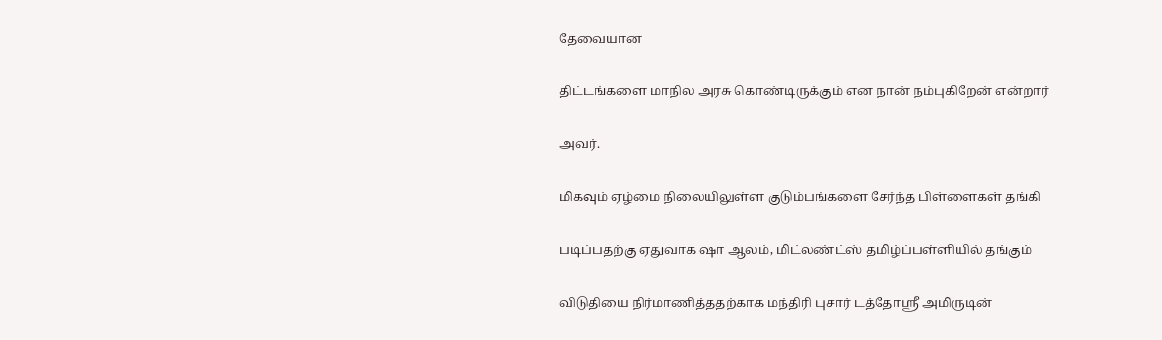தேவையான

திட்டங்களை மாநில அரசு கொண்டிருக்கும் என நான் நம்புகிறேன் என்றார்

அவர்.

மிகவும் ஏழ்மை நிலையிலுள்ள குடும்பங்களை சேர்ந்த பிள்ளைகள் தங்கி

படிப்பதற்கு ஏதுவாக ஷா ஆலம், மிட்லண்ட்ஸ் தமிழ்ப்பள்ளியில் தங்கும்

விடுதியை நிர்மாணித்ததற்காக மந்திரி புசார் டத்தோஸ்ரீ அமிருடின்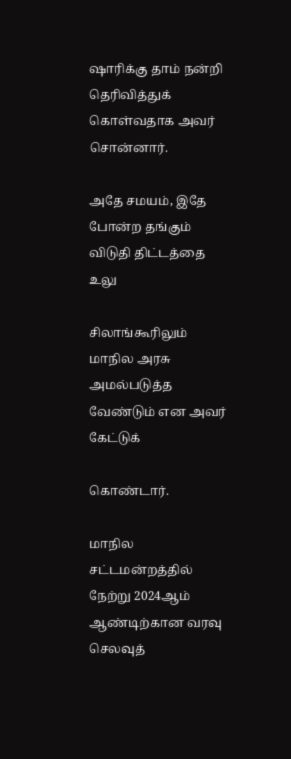ஷாரிக்கு தாம் நன்றி தெரிவித்துக் கொள்வதாக அவர் சொன்னார்.

அதே சமயம், இதே போன்ற தங்கும் விடுதி திட்டத்தை உலு

சிலாங்கூரிலும் மாநில அரசு அமல்படுத்த வேண்டும் என அவர் கேட்டுக்

கொண்டார்.

மாநில சட்டமன்றத்தில் நேற்று 2024ஆம் ஆண்டிற்கான வரவு செலவுத்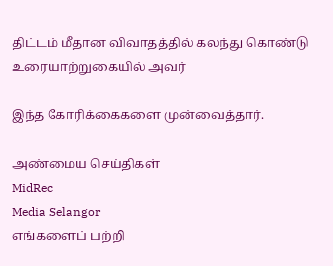திட்டம் மீதான விவாதத்தில் கலந்து கொண்டு உரையாற்றுகையில் அவர்

இந்த கோரிக்கைகளை முன்வைத்தார்.

அண்மைய செய்திகள்
MidRec
Media Selangor
எங்களைப் பற்றி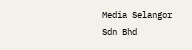Media Selangor Sdn Bhd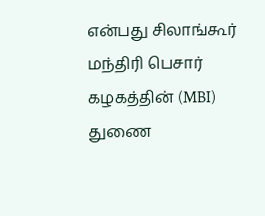என்பது சிலாங்கூர் மந்திரி பெசார் கழகத்தின் (MBI) துணை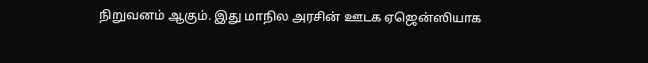நிறுவனம் ஆகும். இது மாநில அரசின் ஊடக ஏஜென்ஸியாக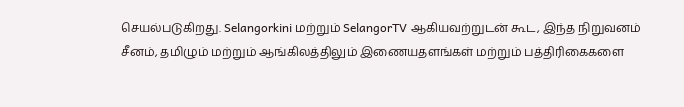செயல்படுகிறது. Selangorkini மற்றும் SelangorTV ஆகியவற்றுடன் கூட, இந்த நிறுவனம் சீனம், தமிழும் மற்றும் ஆங்கிலத்திலும் இணையதளங்கள் மற்றும் பத்திரிகைகளை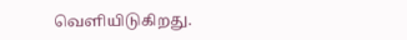வெளியிடுகிறது.